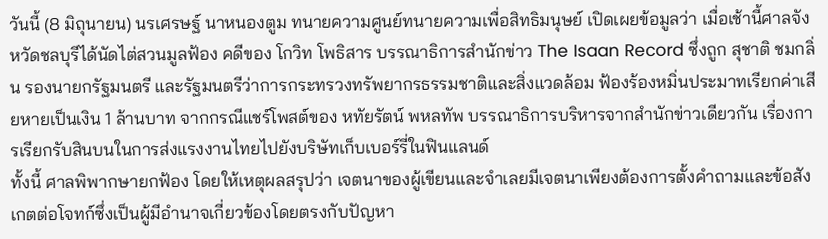วันนี้ (8 มิถุนายน) นรเศรษฐ์ นาหนองตูม ทนายความศูนย์ทนายความเพื่อสิทธิมนุษย์ เปิดเผยข้อมูลว่า เมื่อเช้านี้ศาลจังหวัดชลบุรีได้นัดไต่สวนมูลฟ้อง คดีของ โกวิท โพธิสาร บรรณาธิการสำนักข่าว The Isaan Record ซึ่งถูก สุชาติ ชมกลิ่น รองนายกรัฐมนตรี และรัฐมนตรีว่าการกระทรวงทรัพยากรธรรมชาติและสิ่งแวดล้อม ฟ้องร้องหมิ่นประมาทเรียกค่าเสียหายเป็นเงิน 1 ล้านบาท จากกรณีแชร์โพสต์ของ หทัยรัตน์ พหลทัพ บรรณาธิการบริหารจากสำนักข่าวเดียวกัน เรื่องการเรียกรับสินบนในการส่งแรงงานไทยไปยังบริษัทเก็บเบอร์รี่ในฟินแลนด์
ทั้งนี้ ศาลพิพากษายกฟ้อง โดยให้เหตุผลสรุปว่า เจตนาของผู้เขียนและจำเลยมีเจตนาเพียงต้องการตั้งคำถามและข้อสังเกตต่อโจทก์ซึ่งเป็นผู้มีอำนาจเกี่ยวข้องโดยตรงกับปัญหา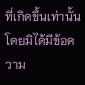ที่เกิดขึ้นเท่านั้น โดยมิได้มีข้อความ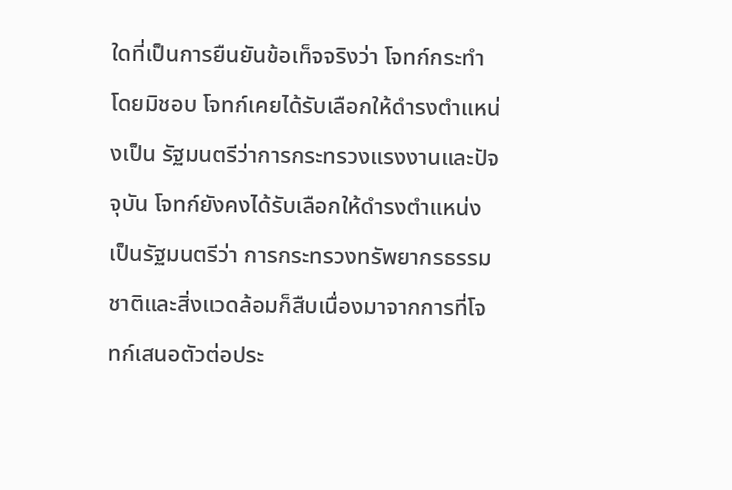ใดที่เป็นการยืนยันข้อเท็จจริงว่า โจทก์กระทำโดยมิชอบ โจทก์เคยได้รับเลือกให้ดำรงตำแหน่งเป็น รัฐมนตรีว่าการกระทรวงแรงงานและปัจจุบัน โจทก์ยังคงได้รับเลือกให้ดำรงตำแหน่งเป็นรัฐมนตรีว่า การกระทรวงทรัพยากรธรรมชาติและสิ่งแวดล้อมก็สืบเนื่องมาจากการที่โจทก์เสนอตัวต่อประ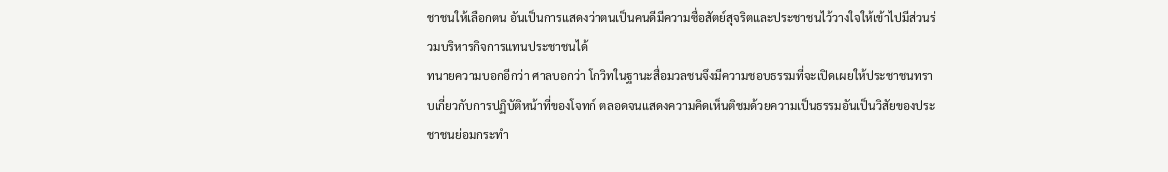ชาชนให้เลือกตน อันเป็นการแสดงว่าตนเป็นคนดีมีความซื่อสัตย์สุจริตและประชาชนไว้วางใจให้เข้าไปมีส่วนร่วมบริหารกิจการแทนประชาชนได้
ทนายความบอกอีกว่า ศาลบอกว่า โกวิทในฐานะสื่อมวลชนจึงมีความชอบธรรมที่จะเปิดเผยให้ประชาชนทราบเกี่ยวกับการปฏิบัติหน้าที่ของโจทก์ ตลอดจนแสดงความคิดเห็นติชมด้วยความเป็นธรรมอันเป็นวิสัยของประชาชนย่อมกระทำ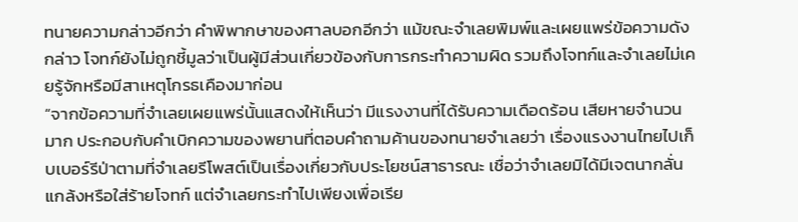ทนายความกล่าวอีกว่า คำพิพากษาของศาลบอกอีกว่า แม้ขณะจำเลยพิมพ์และเผยแพร่ข้อความดังกล่าว โจทก์ยังไม่ถูกชี้มูลว่าเป็นผู้มีส่วนเกี่ยวข้องกับการกระทำความผิด รวมถึงโจทก์และจำเลยไม่เคยรู้จักหรือมีสาเหตุโกรธเคืองมาก่อน
“จากข้อความที่จำเลยเผยแพร่นั้นแสดงให้เห็นว่า มีแรงงานที่ได้รับความเดือดร้อน เสียหายจำนวนมาก ประกอบกับคำเบิกความของพยานที่ตอบคำถามค้านของทนายจำเลยว่า เรื่องแรงงานไทยไปเก็บเบอร์รีป่าตามที่จำเลยรีโพสต์เป็นเรื่องเกี่ยวกับประโยชน์สาธารณะ เชื่อว่าจำเลยมิได้มีเจตนากลั่นแกล้งหรือใส่ร้ายโจทก์ แต่จำเลยกระทำไปเพียงเพื่อเรีย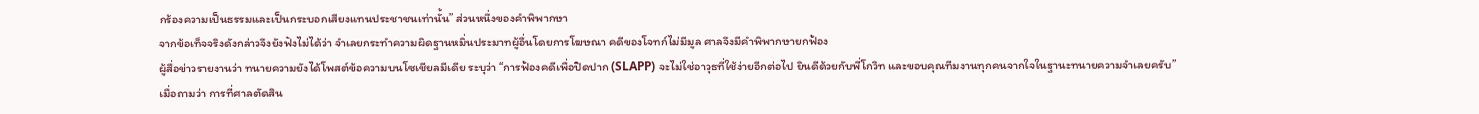กร้องความเป็นธรรมและเป็นกระบอกเสียงแทนประชาชนเท่านั้น” ส่วนหนึ่งของคำพิพากษา
จากข้อเท็จจริงดังกล่าวจึงยังฟังไม่ได้ว่า จำเลยกระทำความผิดฐานหมิ่นประมาทผู้อื่นโดยการโฆษณา คดีของโจทก์ไม่มีมูล ศาลจึงมีคำพิพากษายกฟ้อง
ผู้สื่อข่าวรายงานว่า ทนายความยังได้โพสต์ข้อความบนโซเชียลมีเดีย ระบุว่า “การฟ้องคดีเพื่อปิดปาก (SLAPP) จะไม่ใช่อาวุธที่ใช้ง่ายอีกต่อไป ยินดีด้วยกับพี่โกวิท และขอบคุณทีมงานทุกคนจากใจในฐานะทนายความจำเลยครับ”
เมื่อถามว่า การที่ศาลตัดสิน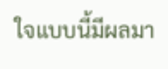ใจแบบนี้มีผลมา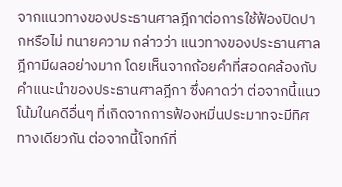จากแนวทางของประธานศาลฎีกาต่อการใช้ฟ้องปิดปากหรือไม่ ทนายความ กล่าวว่า แนวทางของประธานศาลฎีกามีผลอย่างมาก โดยเห็นจากถ้อยคำที่สอดคล้องกับคำแนะนำของประธานศาลฎีกา ซึ่งคาดว่า ต่อจากนี้แนวโน้มในคดีอื่นๆ ที่เกิดจากการฟ้องหมิ่นประมาทจะมีทิศทางเดียวกัน ต่อจากนี้โจทก์ที่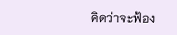คิดว่าจะฟ้อง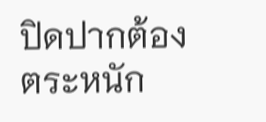ปิดปากต้องตระหนัก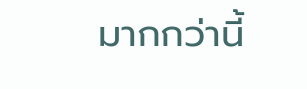มากกว่านี้